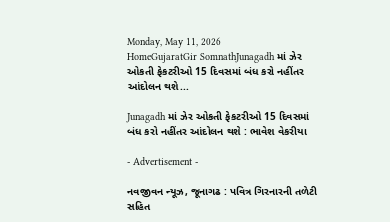Monday, May 11, 2026
HomeGujaratGir SomnathJunagadh માં ઝેર ઓકતી ફેકટરીઓ 15 દિવસમાં બંધ કરો નહીંતર આંદોલન થશે...

Junagadh માં ઝેર ઓકતી ફેકટરીઓ 15 દિવસમાં બંધ કરો નહીંતર આંદોલન થશે : ભાવેશ વેકરીયા

- Advertisement -

નવજીવન ન્યૂઝ, જૂનાગઢ : પવિત્ર ગિરનારની તળેટી સહિત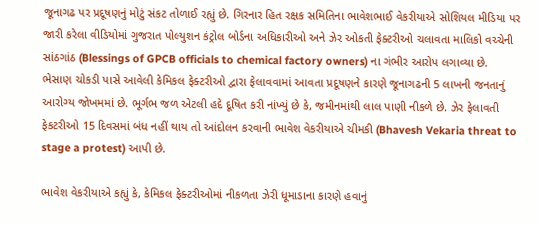જૂનાગઢ પર પ્રદૂષણનું મોટું સંકટ તોળાઈ રહ્યું છે. ગિરનાર હિત રક્ષક સમિતિના ભાવેશભાઈ વેકરીયાએ સોશિયલ મીડિયા પર જારી કરેલા વીડિયોમાં ગુજરાત પોલ્યુશન કંટ્રોલ બોર્ડના અધિકારીઓ અને ઝેર ઓકતી ફેક્ટરીઓ ચલાવતા માલિકો વચ્ચેની સાંઠગાંઠ (Blessings of GPCB officials to chemical factory owners) ના ગંભીર આરોપ લગાવ્યા છે. ભેસાણ ચોકડી પાસે આવેલી કેમિકલ ફેક્ટરીઓ દ્વારા ફેલાવવામાં આવતા પ્રદૂષણને કારણે જૂનાગઢની 5 લાખની જનતાનું આરોગ્ય જોખમમાં છે. ભૂર્ગભ જળ એટલી હદે દૂષિત કરી નાંખ્યું છે કે, જમીનમાંથી લાલ પાણી નીકળે છે. ઝેર ફેલાવતી ફેકટરીઓ 15 દિવસમાં બંધ નહીં થાય તો આંદોલન કરવાની ભાવેશ વેકરીયાએ ચીમકી (Bhavesh Vekaria threat to stage a protest) આપી છે.

ભાવેશ વેકરીયાએ કહ્યું કે, કેમિકલ ફેક્ટરીઓમાં નીકળતા ઝેરી ધૂમાડાના કારણે હવાનું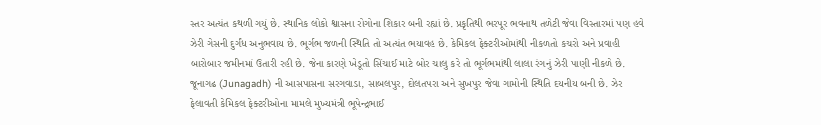સ્તર અત્યંત કથળી ગયું છે. સ્થાનિક લોકો શ્વાસના રોગોના શિકાર બની રહ્યાં છે. પ્રકૃતિથી ભરપૂર ભવનાથ તળેટી જેવા વિસ્તારમાં પણ હવે ઝેરી ગેસની દુર્ગંધ અનુભવાય છે. ભૂર્ગભ જળની સ્થિતિ તો અત્યંત ભયાવહ છે. કેમિકલ ફેક્ટરીઓમાંથી નીકળતો કચરો અને પ્રવાહી બારોબાર જમીનમાં ઉતારી રહી છે. જેના કારણે ખેડૂતો સિંચાઈ માટે બોર ચાલુ કરે તો ભૂર્ગભમાંથી લાલા રંગનું ઝેરી પાણી નીકળે છે. જૂનાગઢ (Junagadh) ની આસપાસના સરગવાડા, સાબલપુર, દોલતપરા અને સુખપુર જેવા ગામોની સ્થિતિ દયનીય બની છે. ઝેર ફેલાવતી કેમિકલ ફેક્ટરીઓના મામલે મુખ્યમંત્રી ભૂપેન્દ્રભાઈ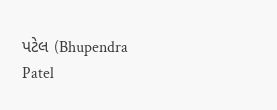પટેલ (Bhupendra Patel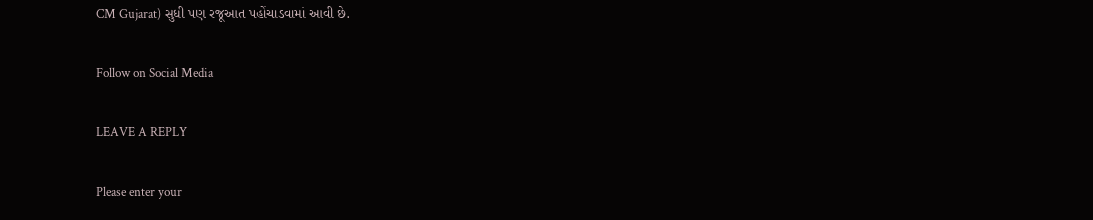CM Gujarat) સુધી પણ રજૂઆત પહોંચાડવામાં આવી છે.

Follow on Social Media

LEAVE A REPLY

Please enter your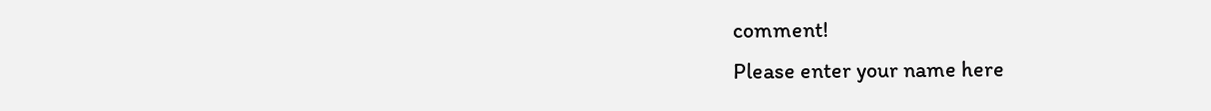comment!
Please enter your name here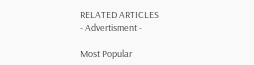RELATED ARTICLES
- Advertisment -

Most Popular